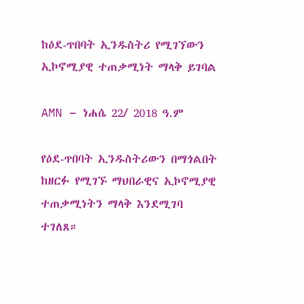ከዕደ-ጥበባት ኢንዱስትሪ የሚገኘውን ኢኮኖሚያዊ ተጠቃሚነት ማላቅ ይገባል

AMN – ነሐሴ 22/ 2018 ዓ.ም

የዕደ-ጥበባት ኢንዱስትሪውን በማጎልበት ከዘርፉ የሚገኙ ማህበራዊና ኢኮኖሚያዊ ተጠቃሚነትን ማላቅ እንደሚገባ ተገለጸ።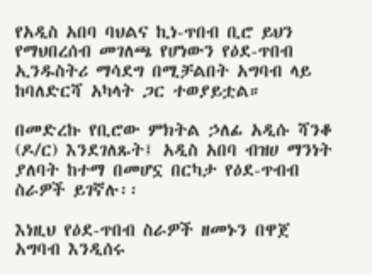የአዲስ አበባ ባህልና ኪነ-ጥበብ ቢሮ ይህን የማህበረሰብ መገለጫ የሆነውን የዕደ-ጥበብ ኢንዱስትሪ ማሳደግ በሚቻልበት አግባብ ላይ ከባለድርሻ አካላት ጋር ተወያይቷል።

በመድረኩ የቢሮው ምክትል ኃለፊ አዲሱ ሻንቆ (ዶ/ር) እንደገለጹት፤ አዲስ አበባ ብዝሀ ማንነት ያለባት ከተማ በመሆኗ በርካታ የዕደ-ጥብብ ስራዎች ይገኛሉ፡፡

እነዚህ የዕደ-ጥበብ ስራዎች ዘመኑን በዋጀ አግባብ እንዲሰሩ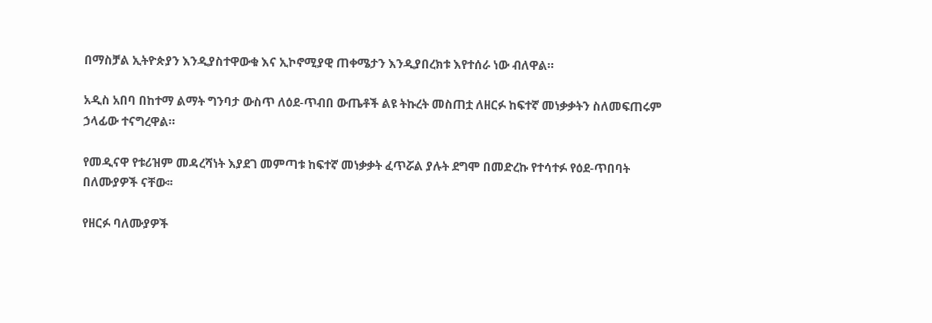በማስቻል ኢትዮጵያን እንዲያስተዋውቁ እና ኢኮኖሚያዊ ጠቀሜታን እንዲያበረክቱ እየተሰራ ነው ብለዋል።

አዲስ አበባ በከተማ ልማት ግንባታ ውስጥ ለዕደ-ጥብበ ውጤቶች ልዩ ትኩረት መስጠቷ ለዘርፉ ከፍተኛ መነቃቃትን ስለመፍጠሩም ኃላፊው ተናግረዋል።

የመዲናዋ የቱሪዝም መዳረሻነት እያደገ መምጣቱ ከፍተኛ መነቃቃት ፈጥሯል ያሉት ደግሞ በመድረኩ የተሳተፉ የዕደ-ጥበባት በለሙያዎች ናቸው፡፡

የዘርፉ ባለሙያዎች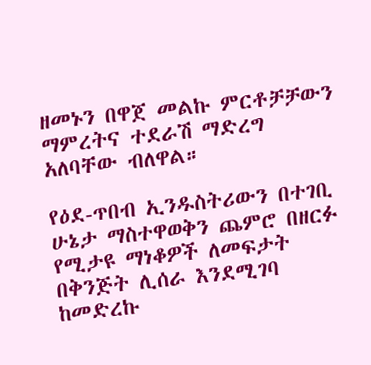ዘመኑን በዋጀ መልኩ ምርቶቻቻውን ማምረትና ተደራሽ ማድረግ አለባቸው ብለዋል።

የዕደ-ጥበብ ኢንዱስትሪውን በተገቢ ሁኔታ ማስተዋወቅን ጨምሮ በዘርፉ የሚታዩ ማነቆዎች ለመፍታት በቅንጅት ሊሰራ እንደሚገባ ከመድረኩ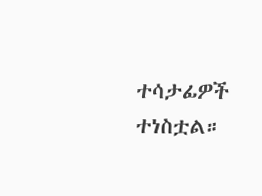ተሳታፊዎች ተነስቷል።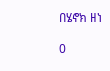በሄኖክ ዘነ

0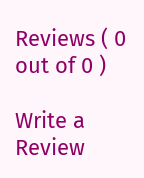Reviews ( 0 out of 0 )

Write a Review